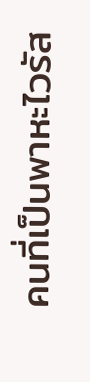คนที่เป็นพาหะไวรัส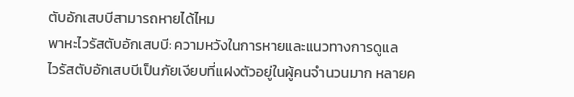ตับอักเสบบีสามารถหายได้ไหม
พาหะไวรัสตับอักเสบบี: ความหวังในการหายและแนวทางการดูแล
ไวรัสตับอักเสบบีเป็นภัยเงียบที่แฝงตัวอยู่ในผู้คนจำนวนมาก หลายค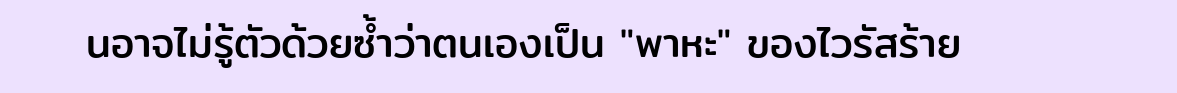นอาจไม่รู้ตัวด้วยซ้ำว่าตนเองเป็น "พาหะ" ของไวรัสร้าย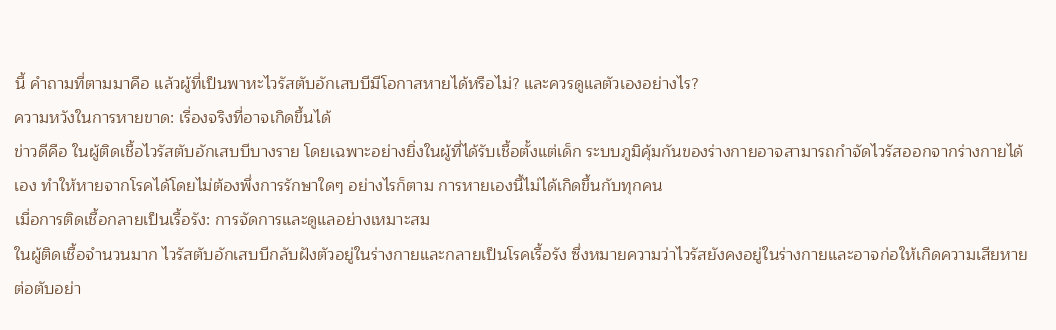นี้ คำถามที่ตามมาคือ แล้วผู้ที่เป็นพาหะไวรัสตับอักเสบบีมีโอกาสหายได้หรือไม่? และควรดูแลตัวเองอย่างไร?
ความหวังในการหายขาด: เรื่องจริงที่อาจเกิดขึ้นได้
ข่าวดีคือ ในผู้ติดเชื้อไวรัสตับอักเสบบีบางราย โดยเฉพาะอย่างยิ่งในผู้ที่ได้รับเชื้อตั้งแต่เด็ก ระบบภูมิคุ้มกันของร่างกายอาจสามารถกำจัดไวรัสออกจากร่างกายได้เอง ทำให้หายจากโรคได้โดยไม่ต้องพึ่งการรักษาใดๆ อย่างไรก็ตาม การหายเองนี้ไม่ได้เกิดขึ้นกับทุกคน
เมื่อการติดเชื้อกลายเป็นเรื้อรัง: การจัดการและดูแลอย่างเหมาะสม
ในผู้ติดเชื้อจำนวนมาก ไวรัสตับอักเสบบีกลับฝังตัวอยู่ในร่างกายและกลายเป็นโรคเรื้อรัง ซึ่งหมายความว่าไวรัสยังคงอยู่ในร่างกายและอาจก่อให้เกิดความเสียหายต่อตับอย่า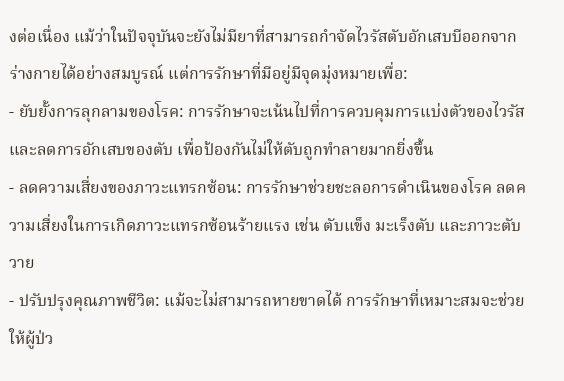งต่อเนื่อง แม้ว่าในปัจจุบันจะยังไม่มียาที่สามารถกำจัดไวรัสตับอักเสบบีออกจากร่างกายได้อย่างสมบูรณ์ แต่การรักษาที่มีอยู่มีจุดมุ่งหมายเพื่อ:
- ยับยั้งการลุกลามของโรค: การรักษาจะเน้นไปที่การควบคุมการแบ่งตัวของไวรัสและลดการอักเสบของตับ เพื่อป้องกันไม่ให้ตับถูกทำลายมากยิ่งขึ้น
- ลดความเสี่ยงของภาวะแทรกซ้อน: การรักษาช่วยชะลอการดำเนินของโรค ลดความเสี่ยงในการเกิดภาวะแทรกซ้อนร้ายแรง เช่น ตับแข็ง มะเร็งตับ และภาวะตับวาย
- ปรับปรุงคุณภาพชีวิต: แม้จะไม่สามารถหายขาดได้ การรักษาที่เหมาะสมจะช่วยให้ผู้ป่ว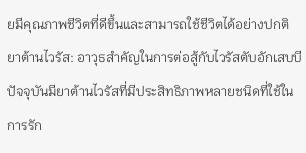ยมีคุณภาพชีวิตที่ดีขึ้นและสามารถใช้ชีวิตได้อย่างปกติ
ยาต้านไวรัส: อาวุธสำคัญในการต่อสู้กับไวรัสตับอักเสบบี
ปัจจุบันมียาต้านไวรัสที่มีประสิทธิภาพหลายชนิดที่ใช้ในการรัก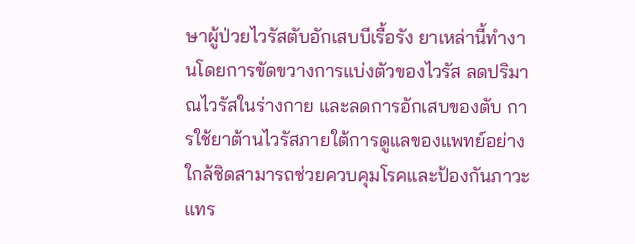ษาผู้ป่วยไวรัสตับอักเสบบีเรื้อรัง ยาเหล่านี้ทำงานโดยการขัดขวางการแบ่งตัวของไวรัส ลดปริมาณไวรัสในร่างกาย และลดการอักเสบของตับ การใช้ยาต้านไวรัสภายใต้การดูแลของแพทย์อย่างใกล้ชิดสามารถช่วยควบคุมโรคและป้องกันภาวะแทร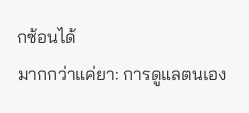กซ้อนได้
มากกว่าแค่ยา: การดูแลตนเอง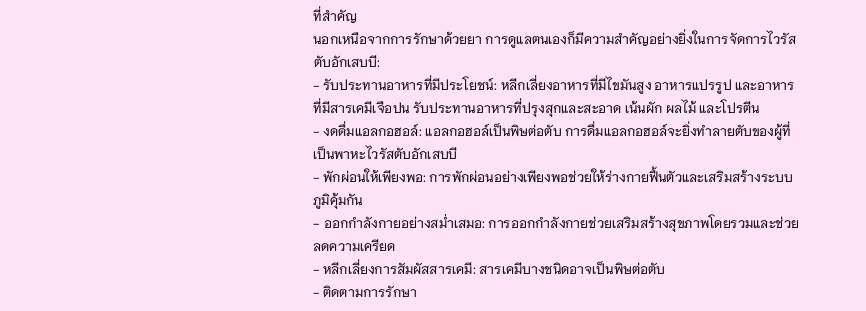ที่สำคัญ
นอกเหนือจากการรักษาด้วยยา การดูแลตนเองก็มีความสำคัญอย่างยิ่งในการจัดการไวรัสตับอักเสบบี:
- รับประทานอาหารที่มีประโยชน์: หลีกเลี่ยงอาหารที่มีไขมันสูง อาหารแปรรูป และอาหารที่มีสารเคมีเจือปน รับประทานอาหารที่ปรุงสุกและสะอาด เน้นผัก ผลไม้ และโปรตีน
- งดดื่มแอลกอฮอล์: แอลกอฮอล์เป็นพิษต่อตับ การดื่มแอลกอฮอล์จะยิ่งทำลายตับของผู้ที่เป็นพาหะไวรัสตับอักเสบบี
- พักผ่อนให้เพียงพอ: การพักผ่อนอย่างเพียงพอช่วยให้ร่างกายฟื้นตัวและเสริมสร้างระบบภูมิคุ้มกัน
- ออกกำลังกายอย่างสม่ำเสมอ: การออกกำลังกายช่วยเสริมสร้างสุขภาพโดยรวมและช่วยลดความเครียด
- หลีกเลี่ยงการสัมผัสสารเคมี: สารเคมีบางชนิดอาจเป็นพิษต่อตับ
- ติดตามการรักษา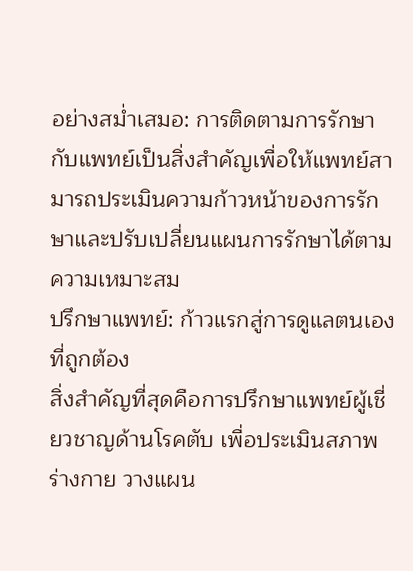อย่างสม่ำเสมอ: การติดตามการรักษากับแพทย์เป็นสิ่งสำคัญเพื่อให้แพทย์สามารถประเมินความก้าวหน้าของการรักษาและปรับเปลี่ยนแผนการรักษาได้ตามความเหมาะสม
ปรึกษาแพทย์: ก้าวแรกสู่การดูแลตนเองที่ถูกต้อง
สิ่งสำคัญที่สุดคือการปรึกษาแพทย์ผู้เชี่ยวชาญด้านโรคตับ เพื่อประเมินสภาพร่างกาย วางแผน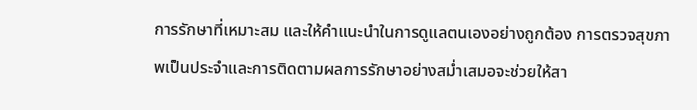การรักษาที่เหมาะสม และให้คำแนะนำในการดูแลตนเองอย่างถูกต้อง การตรวจสุขภาพเป็นประจำและการติดตามผลการรักษาอย่างสม่ำเสมอจะช่วยให้สา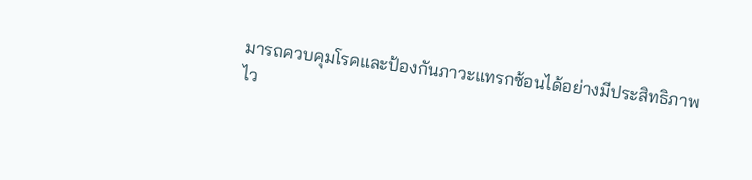มารถควบคุมโรคและป้องกันภาวะแทรกซ้อนได้อย่างมีประสิทธิภาพ
ไว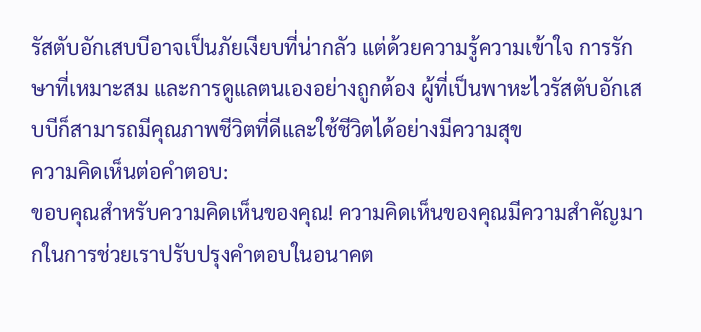รัสตับอักเสบบีอาจเป็นภัยเงียบที่น่ากลัว แต่ด้วยความรู้ความเข้าใจ การรักษาที่เหมาะสม และการดูแลตนเองอย่างถูกต้อง ผู้ที่เป็นพาหะไวรัสตับอักเสบบีก็สามารถมีคุณภาพชีวิตที่ดีและใช้ชีวิตได้อย่างมีความสุข
ความคิดเห็นต่อคำตอบ:
ขอบคุณสำหรับความคิดเห็นของคุณ! ความคิดเห็นของคุณมีความสำคัญมากในการช่วยเราปรับปรุงคำตอบในอนาคต